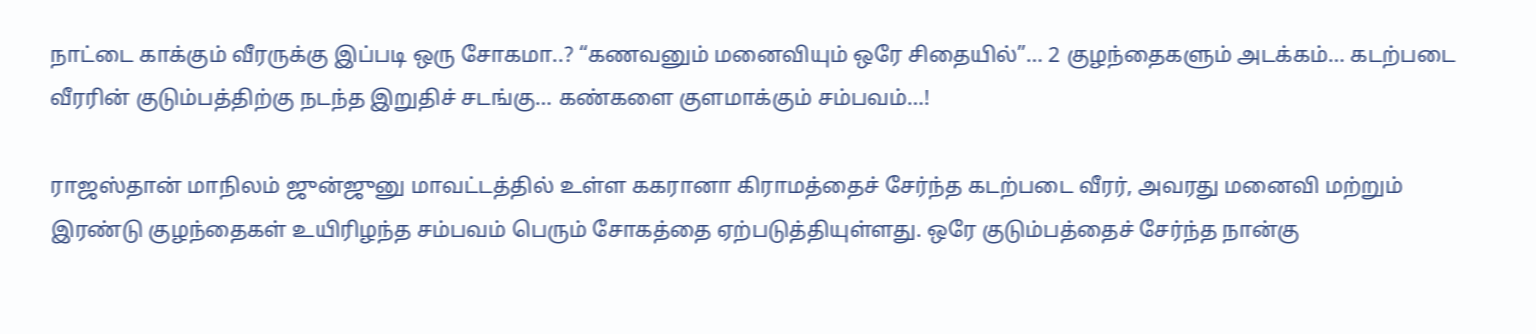நாட்டை காக்கும் வீரருக்கு இப்படி ஒரு சோகமா..? “கணவனும் மனைவியும் ஒரே சிதையில்”… 2 குழந்தைகளும் அடக்கம்… கடற்படை வீரரின் குடும்பத்திற்கு நடந்த இறுதிச் சடங்கு… கண்களை குளமாக்கும் சம்பவம்…!

ராஜஸ்தான் மாநிலம் ஜுன்ஜுனு மாவட்டத்தில் உள்ள ககரானா கிராமத்தைச் சேர்ந்த கடற்படை வீரர், அவரது மனைவி மற்றும் இரண்டு குழந்தைகள் உயிரிழந்த சம்பவம் பெரும் சோகத்தை ஏற்படுத்தியுள்ளது. ஒரே குடும்பத்தைச் சேர்ந்த நான்கு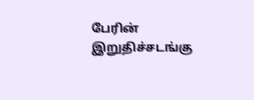பேரின் இறுதிச்சடங்கு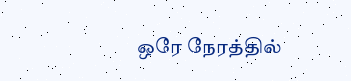ஒரே நேரத்தில்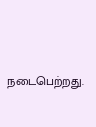நடைபெற்றது.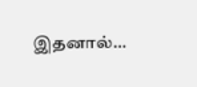இதனால்…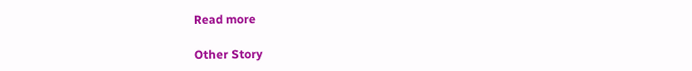Read more

Other Story